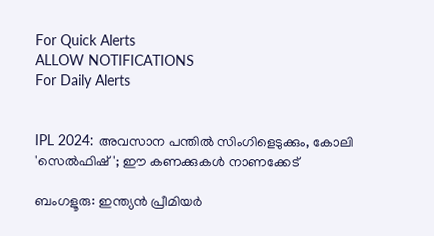For Quick Alerts
ALLOW NOTIFICATIONS
For Daily Alerts


IPL 2024: അവസാന പന്തില്‍ സിംഗിളെടുക്കും, കോലി 'സെല്‍ഫിഷ്'; ഈ കണക്കുകള്‍ നാണക്കേട്

ബംഗളൂരു: ഇന്ത്യന്‍ പ്രീമിയര്‍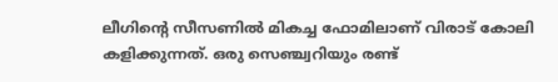ലീഗിന്റെ സീസണില്‍ മികച്ച ഫോമിലാണ് വിരാട് കോലി കളിക്കുന്നത്. ഒരു സെഞ്ച്വറിയും രണ്ട്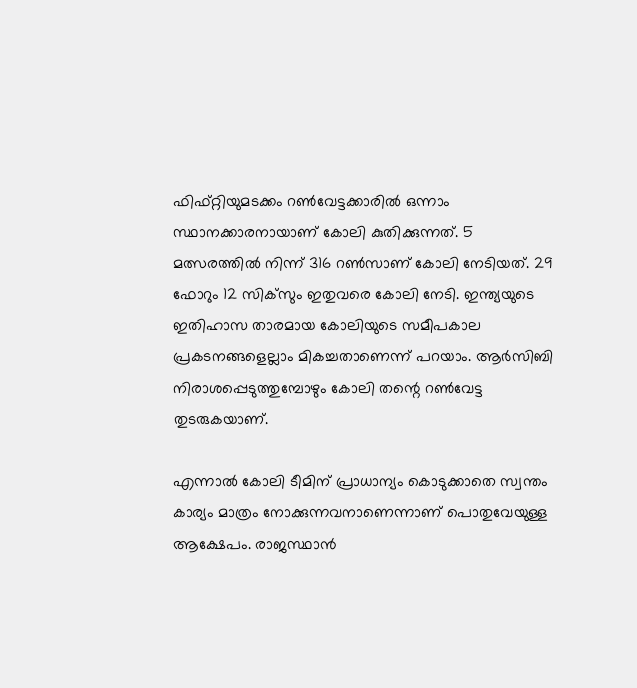ഫിഫ്റ്റിയുമടക്കം റണ്‍വേട്ടക്കാരില്‍ ഒന്നാം സ്ഥാനക്കാരനായാണ് കോലി കുതിക്കുന്നത്. 5 മത്സരത്തില്‍ നിന്ന് 316 റണ്‍സാണ് കോലി നേടിയത്. 29 ഫോറും 12 സിക്‌സും ഇതുവരെ കോലി നേടി. ഇന്ത്യയുടെ ഇതിഹാസ താരമായ കോലിയുടെ സമീപകാല പ്രകടനങ്ങളെല്ലാം മികച്ചതാണെന്ന് പറയാം. ആര്‍സിബി നിരാശപ്പെടുത്തുമ്പോഴും കോലി തന്റെ റണ്‍വേട്ട തുടരുകയാണ്.

എന്നാല്‍ കോലി ടീമിന് പ്രാധാന്യം കൊടുക്കാതെ സ്വന്തം കാര്യം മാത്രം നോക്കുന്നവനാണെന്നാണ് പൊതുവേയുള്ള ആക്ഷേപം. രാജസ്ഥാന്‍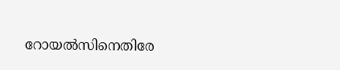റോയല്‍സിനെതിരേ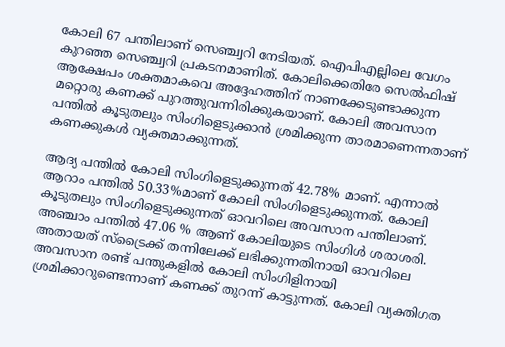കോലി 67 പന്തിലാണ് സെഞ്ച്വറി നേടിയത്. ഐപിഎല്ലിലെ വേഗം കുറഞ്ഞ സെഞ്ച്വറി പ്രകടനമാണിത്. കോലിക്കെതിരേ സെല്‍ഫിഷ് ആക്ഷേപം ശക്തമാകവെ അദ്ദേഹത്തിന് നാണക്കേടുണ്ടാക്കുന്ന മറ്റൊരു കണക്ക് പുറത്തുവന്നിരിക്കുകയാണ്. കോലി അവസാന പന്തില്‍ കൂടുതലും സിംഗിളെടുക്കാന്‍ ശ്രമിക്കുന്ന താരമാണെന്നതാണ് കണക്കുകള്‍ വ്യക്തമാക്കുന്നത്.

ആദ്യ പന്തില്‍ കോലി സിംഗിളെടുക്കുന്നത് 42.78% മാണ്. എന്നാല്‍ ആറാം പന്തില്‍ 50.33%മാണ് കോലി സിംഗിളെടുക്കുന്നത്. കോലി കൂടുതലും സിംഗിളെടുക്കുന്നത് ഓവറിലെ അവസാന പന്തിലാണ്. അഞ്ചാം പന്തില്‍ 47.06 % ആണ് കോലിയുടെ സിംഗിള്‍ ശരാശരി. അതായത് സ്‌ട്രൈക്ക് തന്നിലേക്ക് ലഭിക്കുന്നതിനായി ഓവറിലെ അവസാന രണ്ട് പന്തുകളില്‍ കോലി സിംഗിളിനായി ശ്രമിക്കാറുണ്ടെന്നാണ് കണക്ക് തുറന്ന് കാട്ടുന്നത്. കോലി വ്യക്തിഗത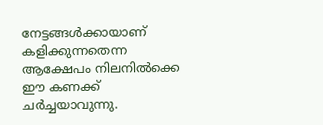നേട്ടങ്ങള്‍ക്കായാണ് കളിക്കുന്നതെന്ന ആക്ഷേപം നിലനില്‍ക്കെ ഈ കണക്ക് ചര്‍ച്ചയാവുന്നു.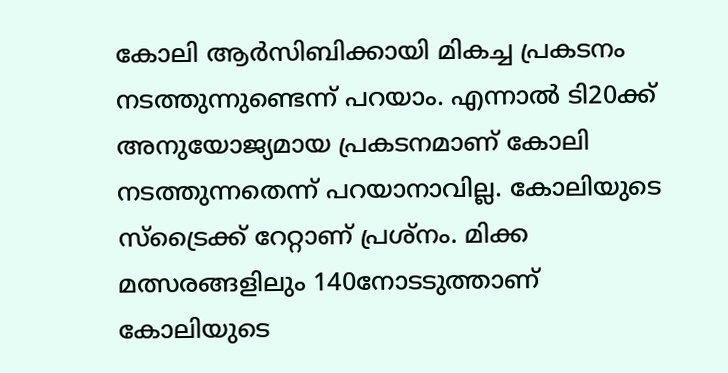കോലി ആര്‍സിബിക്കായി മികച്ച പ്രകടനം നടത്തുന്നുണ്ടെന്ന് പറയാം. എന്നാല്‍ ടി20ക്ക് അനുയോജ്യമായ പ്രകടനമാണ് കോലി നടത്തുന്നതെന്ന് പറയാനാവില്ല. കോലിയുടെ സ്‌ട്രൈക്ക് റേറ്റാണ് പ്രശ്‌നം. മിക്ക മത്സരങ്ങളിലും 140നോടടുത്താണ് കോലിയുടെ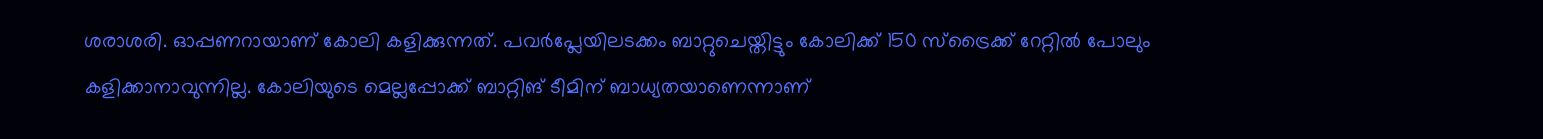ശരാശരി. ഓപ്പണറായാണ് കോലി കളിക്കുന്നത്. പവര്‍പ്ലേയിലടക്കം ബാറ്റുചെയ്തിട്ടും കോലിക്ക് 150 സ്‌ട്രൈക്ക് റേറ്റില്‍ പോലും കളിക്കാനാവുന്നില്ല. കോലിയുടെ മെല്ലപ്പോക്ക് ബാറ്റിങ് ടീമിന് ബാധ്യതയാണെന്നാണ്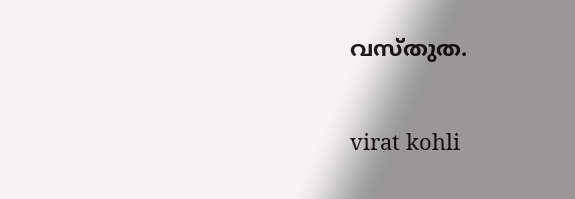വസ്തുത.

virat kohli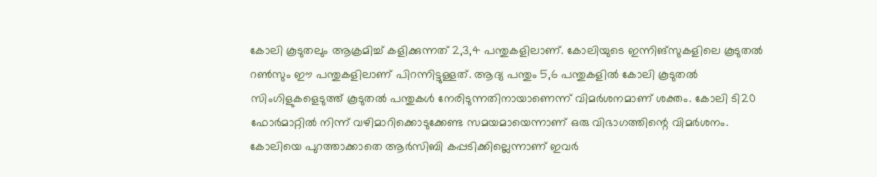കോലി കൂടുതലും ആക്രമിച്ച് കളിക്കുന്നത് 2,3,4 പന്തുകളിലാണ്. കോലിയുടെ ഇന്നിങ്‌സുകളിലെ കൂടുതല്‍ റണ്‍സും ഈ പന്തുകളിലാണ് പിറന്നിട്ടുള്ളത്. ആദ്യ പന്തും 5,6 പന്തുകളില്‍ കോലി കൂടുതല്‍ സിംഗിളുകളെടുത്ത് കൂടുതല്‍ പന്തുകള്‍ നേരിടുന്നതിനായാണെന്ന് വിമര്‍ശനമാണ് ശക്തം. കോലി ടി20 ഫോര്‍മാറ്റില്‍ നിന്ന് വഴിമാറിക്കൊടുക്കേണ്ട സമയമായെന്നാണ് ഒരു വിഭാഗത്തിന്റെ വിമര്‍ശനം. കോലിയെ പുറത്താക്കാതെ ആര്‍സിബി കപ്പടിക്കില്ലെന്നാണ് ഇവര്‍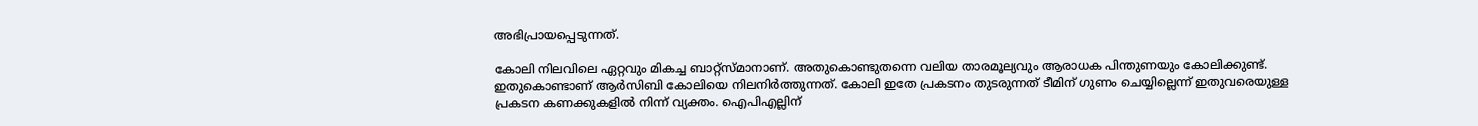അഭിപ്രായപ്പെടുന്നത്.

കോലി നിലവിലെ ഏറ്റവും മികച്ച ബാറ്റ്‌സ്മാനാണ്. അതുകൊണ്ടുതന്നെ വലിയ താരമൂല്യവും ആരാധക പിന്തുണയും കോലിക്കുണ്ട്. ഇതുകൊണ്ടാണ് ആര്‍സിബി കോലിയെ നിലനിര്‍ത്തുന്നത്. കോലി ഇതേ പ്രകടനം തുടരുന്നത് ടീമിന് ഗുണം ചെയ്യില്ലെന്ന് ഇതുവരെയുള്ള പ്രകടന കണക്കുകളില്‍ നിന്ന് വ്യക്തം. ഐപിഎല്ലിന്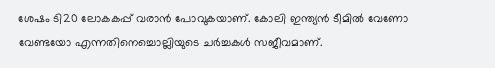ശേഷം ടി20 ലോകകപ്പ് വരാന്‍ പോവുകയാണ്. കോലി ഇന്ത്യന്‍ ടീമില്‍ വേണോ വേണ്ടയോ എന്നതിനെച്ചൊല്ലിയുടെ ചര്‍ച്ചകള്‍ സജീവമാണ്.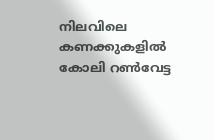നിലവിലെ കണക്കുകളില്‍ കോലി റണ്‍വേട്ട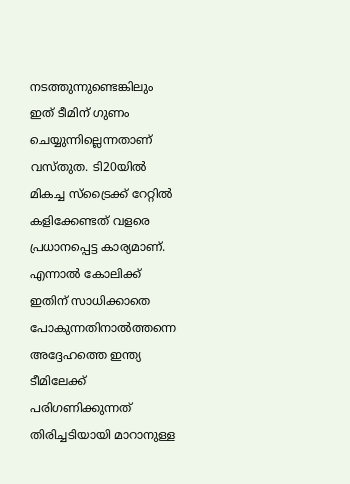നടത്തുന്നുണ്ടെങ്കിലും ഇത് ടീമിന് ഗുണം ചെയ്യുന്നില്ലെന്നതാണ് വസ്തുത. ടി20യില്‍ മികച്ച സ്‌ട്രൈക്ക് റേറ്റില്‍ കളിക്കേണ്ടത് വളരെ പ്രധാനപ്പെട്ട കാര്യമാണ്. എന്നാല്‍ കോലിക്ക് ഇതിന് സാധിക്കാതെ പോകുന്നതിനാല്‍ത്തന്നെ അദ്ദേഹത്തെ ഇന്ത്യ ടീമിലേക്ക് പരിഗണിക്കുന്നത് തിരിച്ചടിയായി മാറാനുള്ള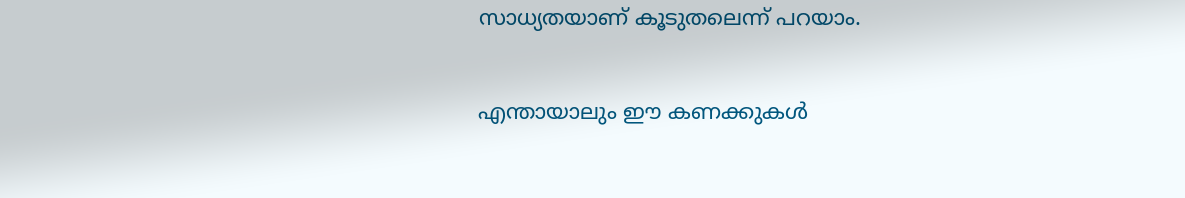സാധ്യതയാണ് കൂടുതലെന്ന് പറയാം.

എന്തായാലും ഈ കണക്കുകള്‍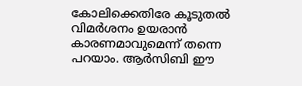കോലിക്കെതിരേ കൂടുതല്‍ വിമര്‍ശനം ഉയരാന്‍ കാരണമാവുമെന്ന് തന്നെ പറയാം. ആര്‍സിബി ഈ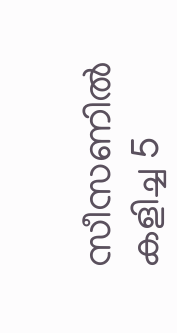സീസണില്‍ കളിച്ച 5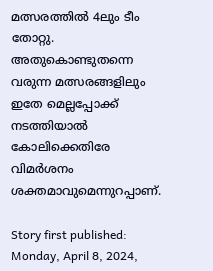മത്സരത്തില്‍ 4ലും ടീം തോറ്റു. അതുകൊണ്ടുതന്നെ വരുന്ന മത്സരങ്ങളിലും ഇതേ മെല്ലപ്പോക്ക് നടത്തിയാല്‍ കോലിക്കെതിരേ വിമര്‍ശനം ശക്തമാവുമെന്നുറപ്പാണ്.

Story first published: Monday, April 8, 2024,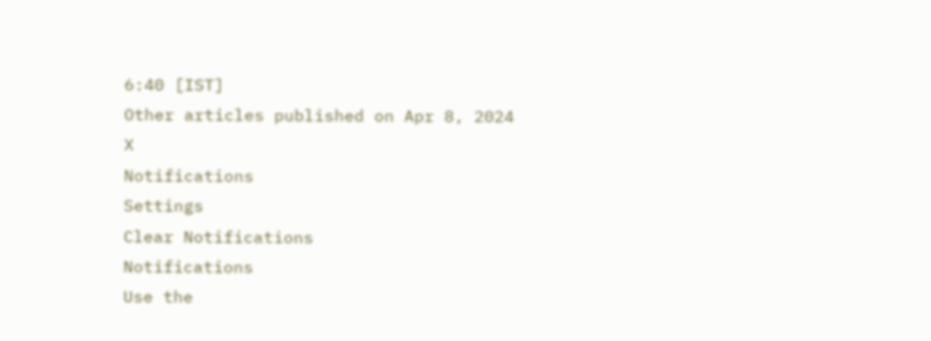6:40 [IST]
Other articles published on Apr 8, 2024
X
Notifications
Settings
Clear Notifications
Notifications
Use the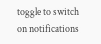toggle to switch on notifications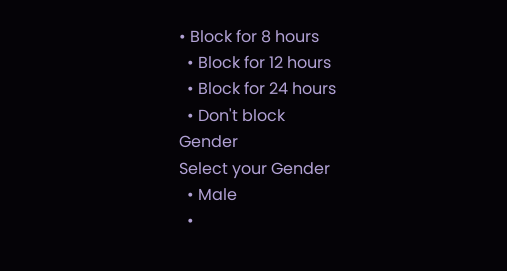• Block for 8 hours
  • Block for 12 hours
  • Block for 24 hours
  • Don't block
Gender
Select your Gender
  • Male
  •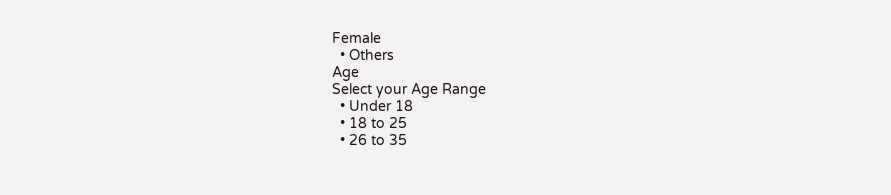Female
  • Others
Age
Select your Age Range
  • Under 18
  • 18 to 25
  • 26 to 35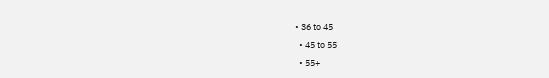• 36 to 45
  • 45 to 55
  • 55+